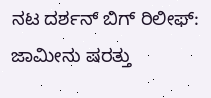ನಟ ದರ್ಶನ್ ಬಿಗ್ ರಿಲೀಫ್: ಜಾಮೀನು ಷರತ್ತು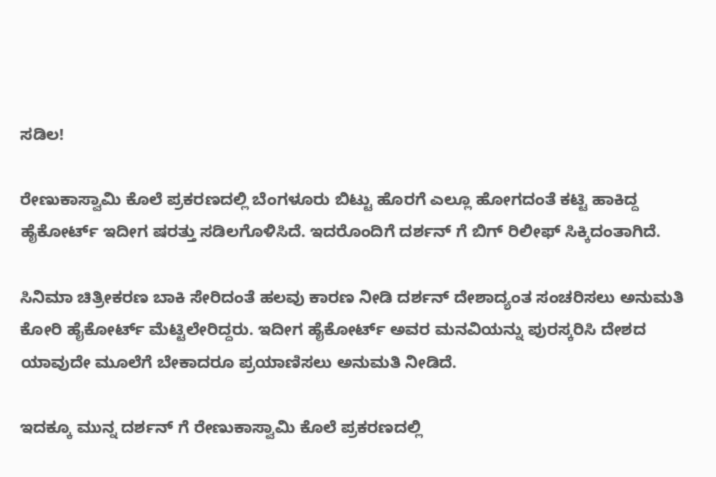ಸಡಿಲ!

ರೇಣುಕಾಸ್ವಾಮಿ ಕೊಲೆ ಪ್ರಕರಣದಲ್ಲಿ ಬೆಂಗಳೂರು ಬಿಟ್ಟು ಹೊರಗೆ ಎಲ್ಲೂ ಹೋಗದಂತೆ ಕಟ್ಟಿ ಹಾಕಿದ್ದ ಹೈಕೋರ್ಟ್ ಇದೀಗ ಷರತ್ತು ಸಡಿಲಗೊಳಿಸಿದೆ. ಇದರೊಂದಿಗೆ ದರ್ಶನ್ ಗೆ ಬಿಗ್ ರಿಲೀಫ್ ಸಿಕ್ಕಿದಂತಾಗಿದೆ.

ಸಿನಿಮಾ ಚಿತ್ರೀಕರಣ ಬಾಕಿ ಸೇರಿದಂತೆ ಹಲವು ಕಾರಣ ನೀಡಿ ದರ್ಶನ್ ದೇಶಾದ್ಯಂತ ಸಂಚರಿಸಲು ಅನುಮತಿ ಕೋರಿ ಹೈಕೋರ್ಟ್ ಮೆಟ್ಟಿಲೇರಿದ್ದರು. ಇದೀಗ ಹೈಕೋರ್ಟ್ ಅವರ ಮನವಿಯನ್ನು ಪುರಸ್ಕರಿಸಿ ದೇಶದ ಯಾವುದೇ ಮೂಲೆಗೆ ಬೇಕಾದರೂ ಪ್ರಯಾಣಿಸಲು ಅನುಮತಿ ನೀಡಿದೆ.

ಇದಕ್ಕೂ ಮುನ್ನ ದರ್ಶನ್ ಗೆ ರೇಣುಕಾಸ್ವಾಮಿ ಕೊಲೆ ಪ್ರಕರಣದಲ್ಲಿ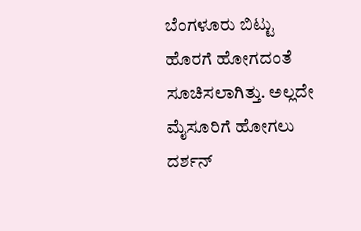ಬೆಂಗಳೂರು ಬಿಟ್ಟು ಹೊರಗೆ ಹೋಗದಂತೆ ಸೂಚಿಸಲಾಗಿತ್ತು. ಅಲ್ಲದೇ ಮೈಸೂರಿಗೆ ಹೋಗಲು ದರ್ಶನ್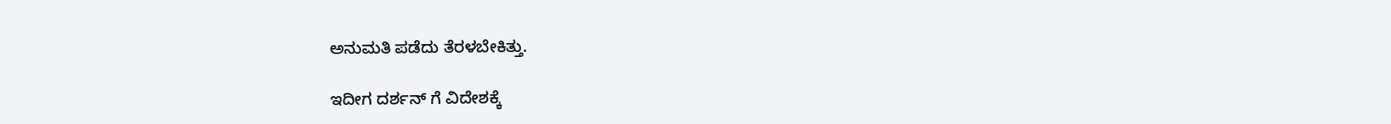ಅನುಮತಿ ಪಡೆದು ತೆರಳಬೇಕಿತ್ತು.

ಇದೀಗ ದರ್ಶನ್ ಗೆ ವಿದೇಶಕ್ಕೆ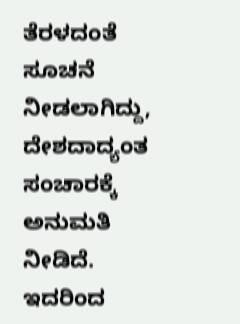ತೆರಳದಂತೆ ಸೂಚನೆ ನೀಡಲಾಗಿದ್ದು, ದೇಶದಾದ್ಯಂತ ಸಂಚಾರಕ್ಕೆ ಅನುಮತಿ ನೀಡಿದೆ. ಇದರಿಂದ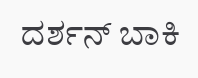ದರ್ಶನ್ ಬಾಕಿ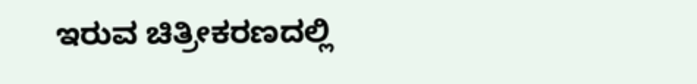ಇರುವ ಚಿತ್ರೀಕರಣದಲ್ಲಿ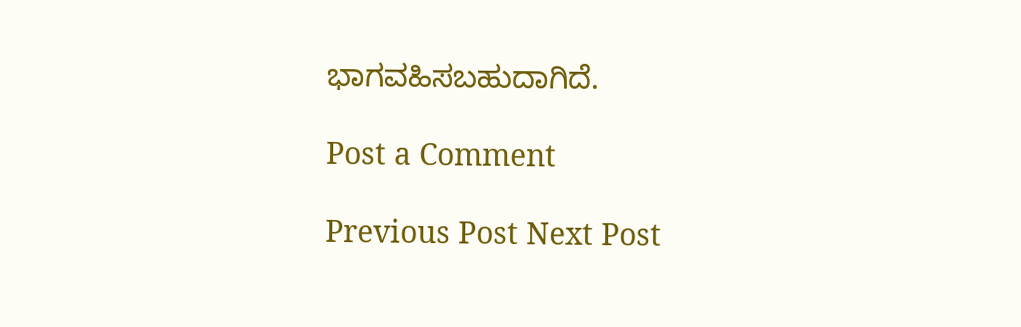ಭಾಗವಹಿಸಬಹುದಾಗಿದೆ.

Post a Comment

Previous Post Next Post